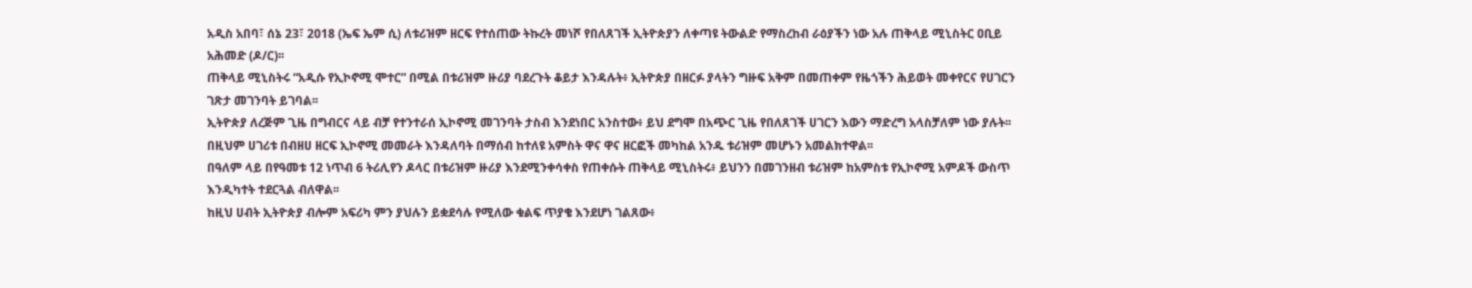አዲስ አበባ፣ ሰኔ 23፣ 2018 (ኤፍ ኤም ሲ) ለቱሪዝም ዘርፍ የተሰጠው ትኩረት መነሾ የበለጸገች ኢትዮጵያን ለቀጣዩ ትውልድ የማስረከብ ራዕያችን ነው አሉ ጠቅላይ ሚኒስትር ዐቢይ አሕመድ (ዶ/ር)፡፡
ጠቅላይ ሚኒስትሩ “አዲሱ የኢኮኖሚ ሞተር” በሚል በቱሪዝም ዙሪያ ባደረጉት ቆይታ እንዳሉት፥ ኢትዮጵያ በዘርፉ ያላትን ግዙፍ አቅም በመጠቀም የዜጎችን ሕይወት መቀየርና የሀገርን ገጽታ መገንባት ይገባል፡፡
ኢትዮጵያ ለረጅም ጊዜ በግብርና ላይ ብቻ የተንተራሰ ኢኮኖሚ መገንባት ታስብ እንደነበር አንስተው፥ ይህ ደግሞ በአጭር ጊዜ የበለጸገች ሀገርን እውን ማድረግ አላስቻለም ነው ያሉት፡፡
በዚህም ሀገሪቱ በብዘሀ ዘርፍ ኢኮኖሚ መመራት እንዳለባት በማሰብ ከተለዩ አምስት ዋና ዋና ዘርፎች መካከል አንዱ ቱሪዝም መሆኑን አመልክተዋል፡፡
በዓለም ላይ በየዓመቱ 12 ነጥብ 6 ትሪሊየን ዶላር በቱሪዝም ዙሪያ እንደሚንቀሳቀስ የጠቀሱት ጠቅላይ ሚኒስትሩ፥ ይህንን በመገንዘብ ቱሪዝም ከአምስቱ የኢኮኖሚ አምዶች ውስጥ እንዲካተት ተደርጓል ብለዋል፡፡
ከዚህ ሀብት ኢትዮጵያ ብሎም አፍሪካ ምን ያህሉን ይቋደሳሉ የሚለው ቁልፍ ጥያቄ እንደሆነ ገልጸው፥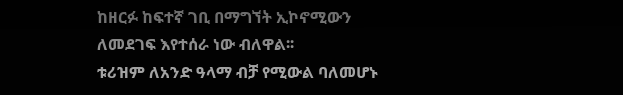ከዘርፉ ከፍተኛ ገቢ በማግኘት ኢኮኖሚውን ለመደገፍ እየተሰራ ነው ብለዋል፡፡
ቱሪዝም ለአንድ ዓላማ ብቻ የሚውል ባለመሆኑ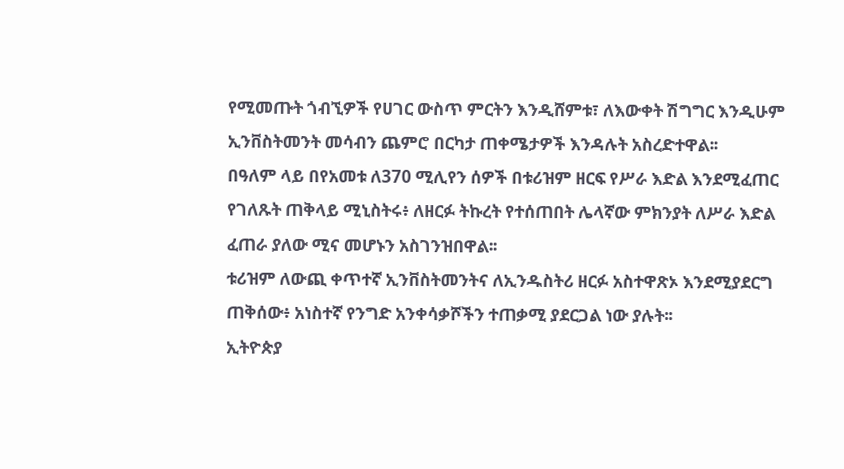የሚመጡት ጎብኚዎች የሀገር ውስጥ ምርትን እንዲሸምቱ፣ ለእውቀት ሽግግር እንዲሁም ኢንቨስትመንት መሳብን ጨምሮ በርካታ ጠቀሜታዎች እንዳሉት አስረድተዋል፡፡
በዓለም ላይ በየአመቱ ለ370 ሚሊየን ሰዎች በቱሪዝም ዘርፍ የሥራ እድል እንደሚፈጠር የገለጹት ጠቅላይ ሚኒስትሩ፥ ለዘርፉ ትኩረት የተሰጠበት ሌላኛው ምክንያት ለሥራ እድል ፈጠራ ያለው ሚና መሆኑን አስገንዝበዋል፡፡
ቱሪዝም ለውጪ ቀጥተኛ ኢንቨስትመንትና ለኢንዱስትሪ ዘርፉ አስተዋጽኦ እንደሚያደርግ ጠቅሰው፥ አነስተኛ የንግድ አንቀሳቃሾችን ተጠቃሚ ያደርጋል ነው ያሉት፡፡
ኢትዮጵያ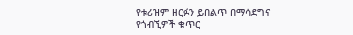የቱሪዝም ዘርፉን ይበልጥ በማሳደግና የጎብኚዎች ቁጥር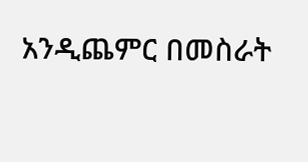አንዲጨምር በመስራት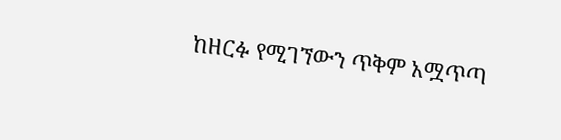ከዘርፉ የሚገኘውን ጥቅም አሟጥጣ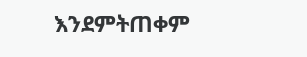እንደምትጠቀም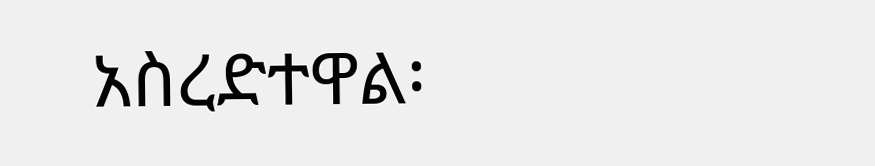አስረድተዋል፡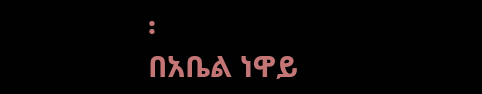፡
በአቤል ነዋይ